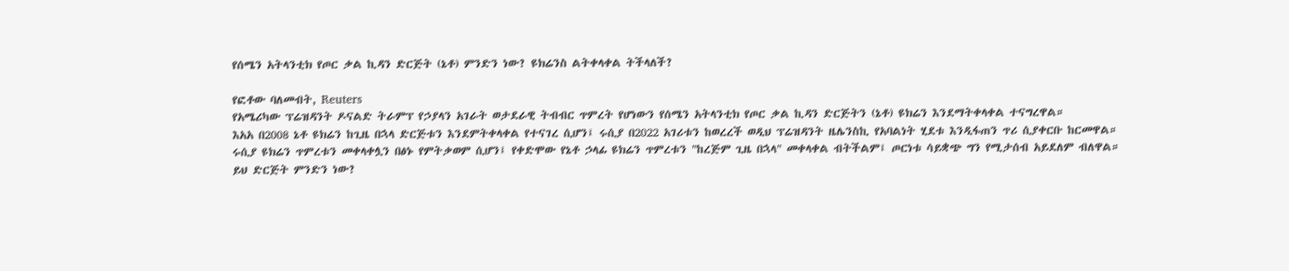የሰሜን አትላንቲክ የጦር ቃል ኪዳን ድርጅት (ኔቶ) ምንድን ነው? ዩክሬንስ ልትቀላቀል ትችላለች?

የፎቶው ባለመብት, Reuters
የአሜሪካው ፕሬዝዳንት ዶናልድ ትራምፕ የኃያላን አገራት ወታደራዊ ትብብር ጥምረት የሆነውን የሰሜን አትላንቲክ የጦር ቃል ኪዳን ድርጅትን (ኔቶ) ዩክሬን እንደማትቀላቀል ተናግረዋል።
እአአ በ2008 ኔቶ ዩክሬን ከጊዜ በኋላ ድርጅቱን እንደምትቀላቀል የተናገረ ሲሆን፤ ሩሲያ በ2022 አገሪቱን ከወረረች ወዲህ ፕሬዝዳንት ዜሌንስኪ የአባልነት ሂደቱ እንዲፋጠን ጥሪ ሲያቀርቡ ከርመዋል።
ሩሲያ ዩክሬን ጥምረቱን መቀላቀሏን በፅኑ የምትቃወም ሲሆን፤ የቀድሞው የኔቶ ኃላፊ ዩክሬን ጥምረቱን "ከረጅም ጊዜ በኋላ" መቀላቀል ብትችልም፤ ጦርነቱ ሳይቋጭ ግን የሚታሰብ አይደለም ብለዋል።
ይህ ድርጅት ምንድን ነው?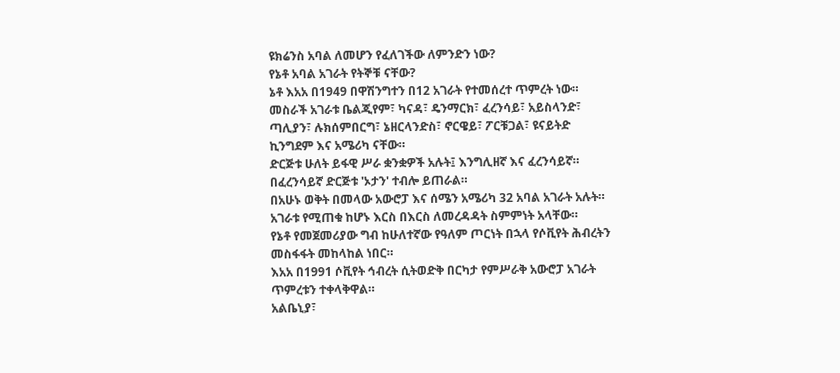ዩክሬንስ አባል ለመሆን የፈለገችው ለምንድን ነው?
የኔቶ አባል አገራት የትኞቹ ናቸው?
ኔቶ እአአ በ1949 በዋሽንግተን በ12 አገራት የተመሰረተ ጥምረት ነው።
መስራች አገራቱ ቤልጂየም፣ ካናዳ፣ ዴንማርክ፣ ፈረንሳይ፣ አይስላንድ፣ ጣሊያን፣ ሉክሰምበርግ፣ ኔዘርላንድስ፣ ኖርዌይ፣ ፖርቹጋል፣ ዩናይትድ ኪንግደም እና አሜሪካ ናቸው።
ድርጅቱ ሁለት ይፋዊ ሥራ ቋንቋዎች አሉት፤ እንግሊዘኛ እና ፈረንሳይኛ።
በፈረንሳይኛ ድርጅቱ 'ኦታን' ተብሎ ይጠራል።
በአሁኑ ወቅት በመላው አውሮፓ እና ሰሜን አሜሪካ 32 አባል አገራት አሉት።
አገራቱ የሚጠቁ ከሆኑ እርስ በእርስ ለመረዳዳት ስምምነት አላቸው።
የኔቶ የመጀመሪያው ግብ ከሁለተኛው የዓለም ጦርነት በኋላ የሶቪየት ሕብረትን መስፋፋት መከላከል ነበር።
እአአ በ1991 ሶቪየት ኅብረት ሲትወድቅ በርካታ የምሥራቅ አውሮፓ አገራት ጥምረቱን ተቀላቅዋል።
አልቤኒያ፣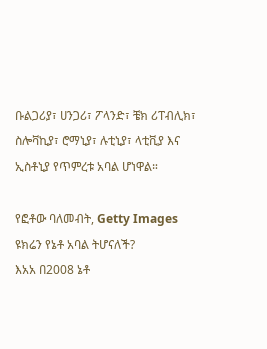ቡልጋሪያ፣ ሀንጋሪ፣ ፖላንድ፣ ቼክ ሪፐብሊክ፣ ስሎቫኪያ፣ ሮማኒያ፣ ሉቲኒያ፣ ላቲቪያ እና ኢስቶኒያ የጥምረቱ አባል ሆነዋል።

የፎቶው ባለመብት, Getty Images
ዩክሬን የኔቶ አባል ትሆናለች?
እአአ በ2008 ኔቶ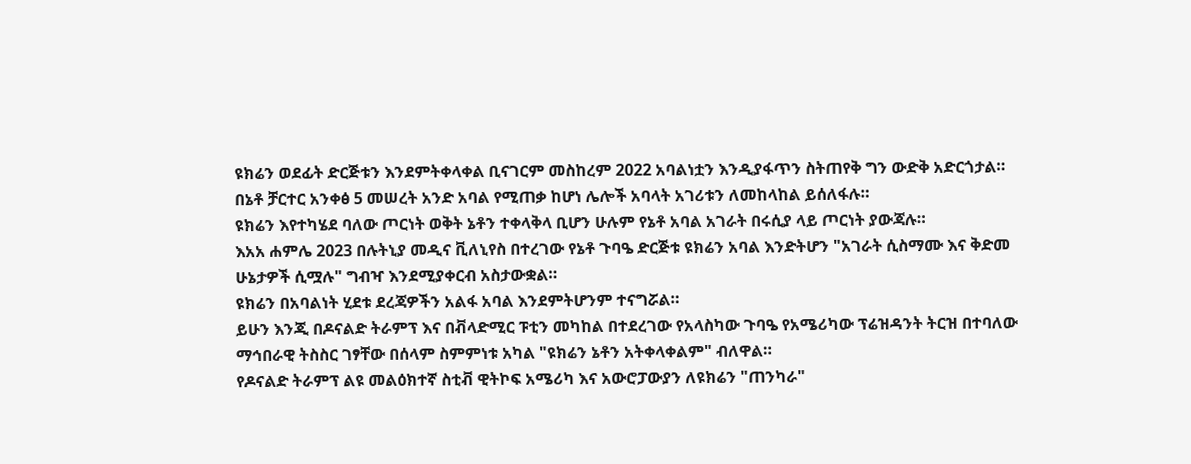ዩክሬን ወደፊት ድርጅቱን እንደምትቀላቀል ቢናገርም መስከረም 2022 አባልነቷን እንዲያፋጥን ስትጠየቅ ግን ውድቅ አድርጎታል።
በኔቶ ቻርተር አንቀፅ 5 መሠረት አንድ አባል የሚጠቃ ከሆነ ሌሎች አባላት አገሪቱን ለመከላከል ይሰለፋሉ።
ዩክሬን እየተካሄደ ባለው ጦርነት ወቅት ኔቶን ተቀላቅላ ቢሆን ሁሉም የኔቶ አባል አገራት በሩሲያ ላይ ጦርነት ያውጃሉ።
እአአ ሐምሌ 2023 በሉትኒያ መዲና ቪለኒየስ በተረገው የኔቶ ጉባዔ ድርጅቱ ዩክሬን አባል እንድትሆን "አገራት ሲስማሙ እና ቅድመ ሁኔታዎች ሲሟሉ" ግብዣ እንደሚያቀርብ አስታውቋል።
ዩክሬን በአባልነት ሂደቱ ደረጃዎችን አልፋ አባል እንደምትሆንም ተናግሯል።
ይሁን እንጂ በዶናልድ ትራምፕ እና በቭላድሚር ፑቲን መካከል በተደረገው የአላስካው ጉባዔ የአሜሪካው ፕሬዝዳንት ትርዝ በተባለው ማኅበራዊ ትስስር ገፃቸው በሰላም ስምምነቱ አካል "ዩክሬን ኔቶን አትቀላቀልም" ብለዋል።
የዶናልድ ትራምፕ ልዩ መልዕክተኛ ስቲቭ ዊትኮፍ አሜሪካ እና አውሮፓውያን ለዩክሬን "ጠንካራ"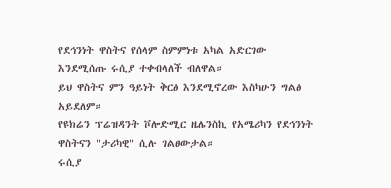የደኅንነት ዋስትና የሰላም ስምምነቱ አካል አድርገው እንደሚሰጡ ሩሲያ ተቀብላለች ብለዋል።
ይህ ዋስትና ምን ዓይነት ቅርፅ እንደሚኖረው እስካሁን ግልፅ አይደለም።
የዩክሬን ፕሬዝዳንት ቮሎድሚር ዜሌንስኪ የአሜሪካን የደኅንነት ዋስትናን "ታሪካዊ" ሲሉ ገልፀውታል።
ሩሲያ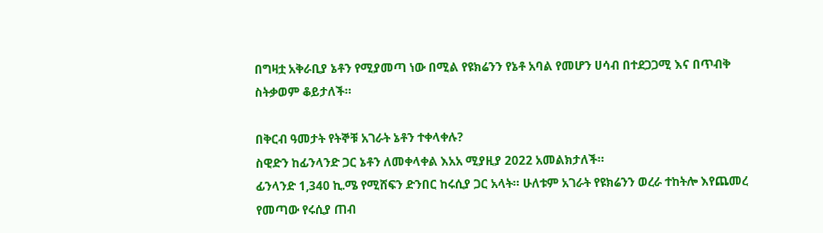በግዛቷ አቅራቢያ ኔቶን የሚያመጣ ነው በሚል የዩክሬንን የኔቶ አባል የመሆን ሀሳብ በተደጋጋሚ እና በጥብቅ ስትቃወም ቆይታለች።

በቅርብ ዓመታት የትኞቹ አገራት ኔቶን ተቀላቀሉ?
ስዊድን ከፊንላንድ ጋር ኔቶን ለመቀላቀል እአአ ሚያዚያ 2022 አመልክታለች።
ፊንላንድ 1,340 ኪ.ሜ የሚሸፍን ድንበር ከሩሲያ ጋር አላት። ሁለቱም አገራት የዩክሬንን ወረራ ተከትሎ እየጨመረ የመጣው የሩሲያ ጠብ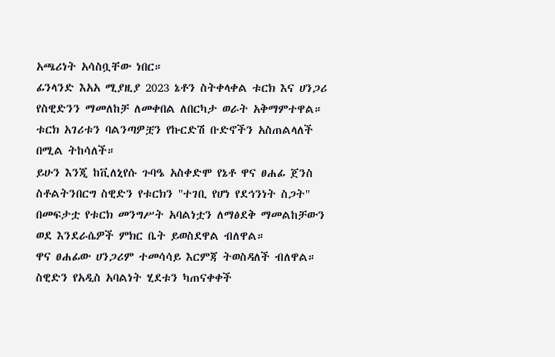አጫሪነት አሳስቧቸው ነበር።
ፊንላንድ እአአ ሚያዚያ 2023 ኔቶን ስትቀላቀል ቱርክ እና ሀንጋሪ የስዊድንን ማመለከቻ ለመቀበል ለበርካታ ወራት አቅማምተዋል።
ቱርክ አገሪቱን ባልንጣዎቿን የኩርድሽ ቡድኖችን አስጠልላለች በሚል ትከሳለች።
ይሁን እንጂ ከቪለኒየሱ ጉባዔ አስቀድሞ የኔቶ ዋና ፀሐፊ ጀንስ ስቶልትንበርግ ስዊድን የቱርክን "ተገቢ የሆነ የደኅንነት ስጋት" በመፍታቷ የቱርክ መንግሥት አባልነቷን ለማፅደቅ ማመልከቻውን ወደ እንደራሴዎች ምክር ቤት ይወስደዋል ብለዋል።
ዋና ፀሐፊው ሀንጋሪም ተመሳሳይ እርምጃ ትወስዳለች ብለዋል።
ስዊድን የአዲስ አባልነት ሂደቱን ካጠናቀቀች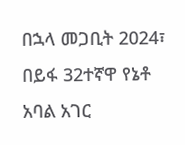በኋላ መጋቢት 2024፣ በይፋ 32ተኛዋ የኔቶ አባል አገር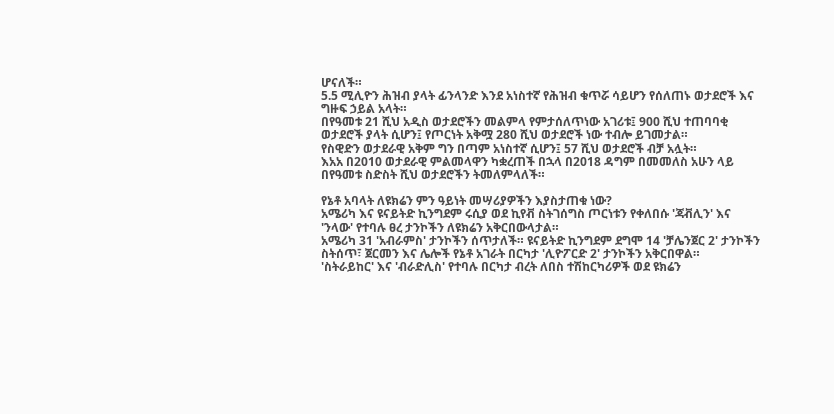ሆናለች።
5.5 ሚሊዮን ሕዝብ ያላት ፊንላንድ እንደ አነስተኛ የሕዝብ ቁጥሯ ሳይሆን የሰለጠኑ ወታደሮች እና ግዙፍ ኃይል አላት።
በየዓመቱ 21 ሺህ አዲስ ወታደሮችን መልምላ የምታሰለጥነው አገሪቱ፤ 900 ሺህ ተጠባባቂ ወታደሮች ያላት ሲሆን፤ የጦርነት አቅሟ 280 ሺህ ወታደሮች ነው ተብሎ ይገመታል።
የስዊድን ወታደራዊ አቅም ግን በጣም አነስተኛ ሲሆን፤ 57 ሺህ ወታደሮች ብቻ አሏት።
እአአ በ2010 ወታደራዊ ምልመላዋን ካቋረጠች በኋላ በ2018 ዳግም በመመለስ አሁን ላይ በየዓመቱ ስድስት ሺህ ወታደሮችን ትመለምላለች።

የኔቶ አባላት ለዩክሬን ምን ዓይነት መሣሪያዎችን እያስታጠቁ ነው?
አሜሪካ እና ዩናይትድ ኪንግደም ሩሲያ ወደ ኪየቭ ስትገሰግስ ጦርነቱን የቀለበሱ 'ጃቭሊን' እና 'ንላው' የተባሉ ፀረ ታንኮችን ለዩክሬን አቅርበውላታል።
አሜሪካ 31 'አብራምስ' ታንኮችን ሰጥታለች። ዩናይትድ ኪንግደም ደግሞ 14 'ቻሌንጀር 2' ታንኮችን ስትሰጥ፣ ጀርመን እና ሌሎች የኔቶ አገራት በርካታ 'ሊዮፖርድ 2' ታንኮችን አቅርበዋል።
'ስትራይከር' እና 'ብራድሊስ' የተባሉ በርካታ ብረት ለበስ ተሽከርካሪዎች ወደ ዩክሬን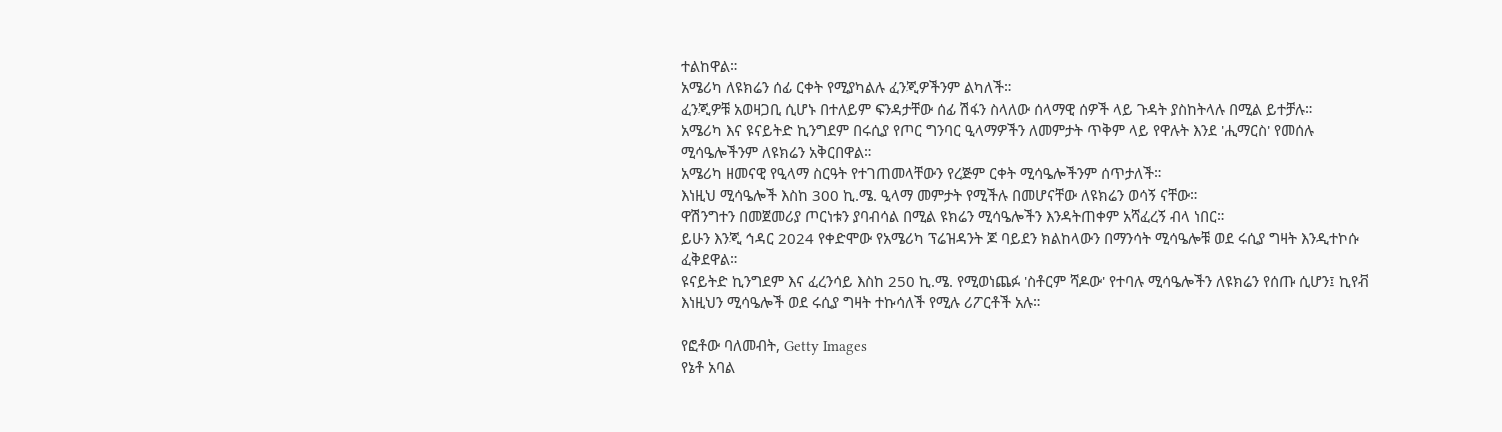ተልከዋል።
አሜሪካ ለዩክሬን ሰፊ ርቀት የሚያካልሉ ፈንጂዎችንም ልካለች።
ፈንጂዎቹ አወዛጋቢ ሲሆኑ በተለይም ፍንዳታቸው ሰፊ ሽፋን ስላለው ሰላማዊ ሰዎች ላይ ጉዳት ያስከትላሉ በሚል ይተቻሉ።
አሜሪካ እና ዩናይትድ ኪንግደም በሩሲያ የጦር ግንባር ዒላማዎችን ለመምታት ጥቅም ላይ የዋሉት እንደ 'ሒማርስ' የመሰሉ ሚሳዔሎችንም ለዩክሬን አቅርበዋል።
አሜሪካ ዘመናዊ የዒላማ ስርዓት የተገጠመላቸውን የረጅም ርቀት ሚሳዔሎችንም ሰጥታለች።
እነዚህ ሚሳዔሎች እስከ 300 ኪ.ሜ. ዒላማ መምታት የሚችሉ በመሆናቸው ለዩክሬን ወሳኝ ናቸው።
ዋሽንግተን በመጀመሪያ ጦርነቱን ያባብሳል በሚል ዩክሬን ሚሳዔሎችን እንዳትጠቀም አሻፈረኝ ብላ ነበር።
ይሁን እንጂ ኅዳር 2024 የቀድሞው የአሜሪካ ፕሬዝዳንት ጆ ባይደን ክልከላውን በማንሳት ሚሳዔሎቹ ወደ ሩሲያ ግዛት እንዲተኮሱ ፈቅደዋል።
ዩናይትድ ኪንግደም እና ፈረንሳይ እስከ 250 ኪ.ሜ. የሚወነጨፉ 'ስቶርም ሻዶው' የተባሉ ሚሳዔሎችን ለዩክሬን የሰጡ ሲሆን፤ ኪየቭ እነዚህን ሚሳዔሎች ወደ ሩሲያ ግዛት ተኩሳለች የሚሉ ሪፖርቶች አሉ።

የፎቶው ባለመብት, Getty Images
የኔቶ አባል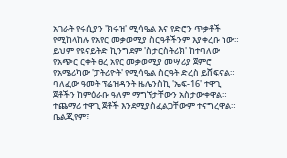አገራት የሩሲያን 'ክሩዝ' ሚሳዔል እና የድሮን ጥቃቶች የሚከላከሉ የአየር መቃወሚያ ስርዓቶችንም እያቀረቡ ነው።
ይህም የዩናይትድ ኪንግደም 'ስታርስትሪክ' ከተባለው የአጭር ርቀት ፀረ አየር መቃወሚያ መሣሪያ ጀምሮ የአሜሪካው 'ፓትሪዮት' የሚሳዔል ስርዓት ድረስ ይሸፍናል።
ባለፈው ዓመት ፕሬዝዳንት ዜሌንስኪ 'ኤፍ-16' ተዋጊ ጀቶችን ከምዕራቡ ዓለም ማግኘታቸውን አስታውቀዋል። ተጨማሪ ተዋጊ ጀቶች እንደሚያስፈልጋቸውም ተናግረዋል።
ቤልጂየም፣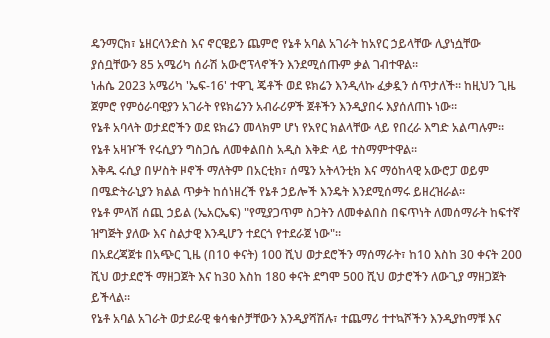ዴንማርክ፣ ኔዘርላንድስ እና ኖርዌይን ጨምሮ የኔቶ አባል አገራት ከአየር ኃይላቸው ሊያነሷቸው ያሰቧቸውን 85 አሜሪካ ሰራሽ አውሮፕላኖችን እንደሚሰጡም ቃል ገብተዋል።
ነሐሴ 2023 አሜሪካ 'ኤፍ-16' ተዋጊ ጄቶች ወደ ዩክሬን እንዲላኩ ፈቃዷን ሰጥታለች። ከዚህን ጊዜ ጀምሮ የምዕራባዊያን አገራት የዩክሬንን አብራሪዎች ጀቶችን እንዲያበሩ እያሰለጠኑ ነው።
የኔቶ አባላት ወታደሮችን ወደ ዩክሬን መላክም ሆነ የአየር ክልላቸው ላይ የበረራ እግድ አልጣሉም።
የኔቶ አዛዦች የሩሲያን ግስጋሴ ለመቀልበስ አዲስ እቅድ ላይ ተስማምተዋል።
እቅዱ ሩሲያ በሦስት ዞኖች ማለትም በአርቲክ፣ ሰሜን አትላንቲክ እና ማዕከላዊ አውሮፓ ወይም በሜድትራኒያን ክልል ጥቃት ከሰነዘረች የኔቶ ኃይሎች እንዴት እንደሚሰማሩ ይዘረዝራል።
የኔቶ ምላሽ ሰጪ ኃይል (ኤአርኤፍ) "የሚያጋጥም ስጋትን ለመቀልበስ በፍጥነት ለመሰማራት ከፍተኛ ዝግጅት ያለው እና ስልታዊ እንዲሆን ተደርጎ የተደራጀ ነው"።
በአደረጃጀቱ በአጭር ጊዜ (በ10 ቀናት) 100 ሺህ ወታደሮችን ማሰማራት፣ ከ10 እስከ 30 ቀናት 200 ሺህ ወታደሮች ማዘጋጀት እና ከ30 እስከ 180 ቀናት ደግሞ 500 ሺህ ወታሮችን ለውጊያ ማዘጋጀት ይችላል።
የኔቶ አባል አገራት ወታደራዊ ቁሳቁሶቻቸውን እንዲያሻሽሉ፣ ተጨማሪ ተተኳሾችን እንዲያከማቹ እና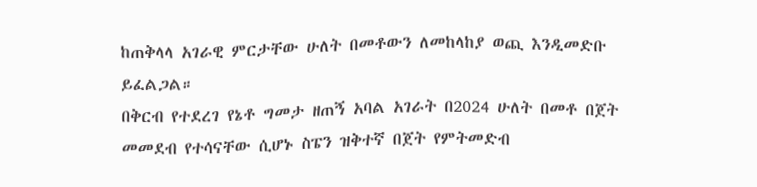ከጠቅላላ አገራዊ ምርታቸው ሁለት በመቶውን ለመከላከያ ወጪ እንዲመድቡ ይፈልጋል።
በቅርብ የተደረገ የኔቶ ግመታ ዘጠኝ አባል አገራት በ2024 ሁለት በመቶ በጀት መመደብ የተሳናቸው ሲሆኑ ስፔን ዝቅተኛ በጀት የምትመድብ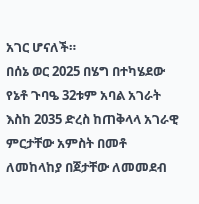አገር ሆናለች።
በሰኔ ወር 2025 በሄግ በተካሄደው የኔቶ ጉባዔ 32ቱም አባል አገራት እስከ 2035 ድረስ ከጠቅላላ አገራዊ ምርታቸው አምስት በመቶ ለመከላከያ በጀታቸው ለመመደብ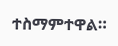ተስማምተዋል።